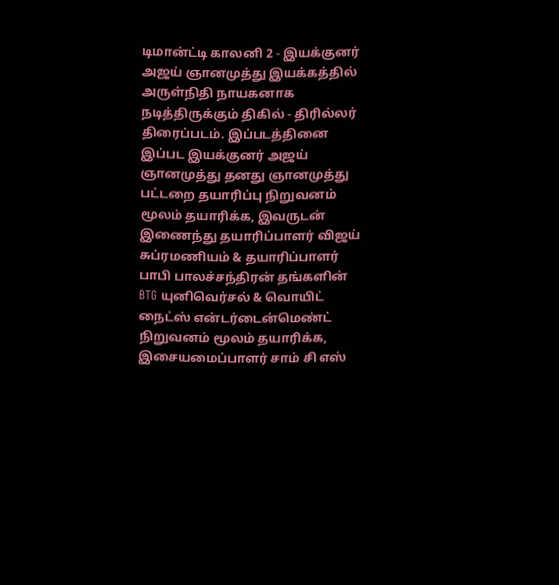டிமான்ட்டி காலனி 2 - இயக்குனர் அஜய் ஞானமுத்து இயக்கத்தில் அருள்நிதி நாயகனாக நடித்திருக்கும் திகில் - திரில்லர் திரைப்படம். இப்படத்தினை இப்பட இயக்குனர் அஜய் ஞானமுத்து தனது ஞானமுத்து பட்டறை தயாரிப்பு நிறுவனம் மூலம் தயாரிக்க, இவருடன் இணைந்து தயாரிப்பாளர் விஜய் சுப்ரமணியம் & தயாரிப்பாளர் பாபி பாலச்சந்திரன் தங்களின் BTG யுனிவெர்சல் & வொயிட் நைட்ஸ் என்டர்டைன்மெண்ட் நிறுவனம் மூலம் தயாரிக்க, இசையமைப்பாளர் சாம் சி எஸ்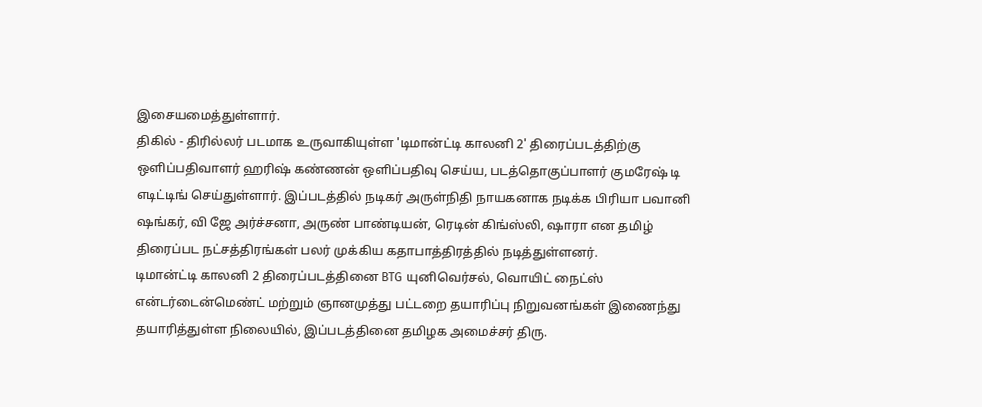இசையமைத்துள்ளார்.
திகில் - திரில்லர் படமாக உருவாகியுள்ள 'டிமான்ட்டி காலனி 2' திரைப்படத்திற்கு ஒளிப்பதிவாளர் ஹரிஷ் கண்ணன் ஒளிப்பதிவு செய்ய, படத்தொகுப்பாளர் குமரேஷ் டி எடிட்டிங் செய்துள்ளார். இப்படத்தில் நடிகர் அருள்நிதி நாயகனாக நடிக்க பிரியா பவானி ஷங்கர், வி ஜே அர்ச்சனா, அருண் பாண்டியன், ரெடின் கிங்ஸ்லி, ஷாரா என தமிழ் திரைப்பட நட்சத்திரங்கள் பலர் முக்கிய கதாபாத்திரத்தில் நடித்துள்ளனர்.
டிமான்ட்டி காலனி 2 திரைப்படத்தினை BTG யுனிவெர்சல், வொயிட் நைட்ஸ் என்டர்டைன்மெண்ட் மற்றும் ஞானமுத்து பட்டறை தயாரிப்பு நிறுவனங்கள் இணைந்து தயாரித்துள்ள நிலையில், இப்படத்தினை தமிழக அமைச்சர் திரு.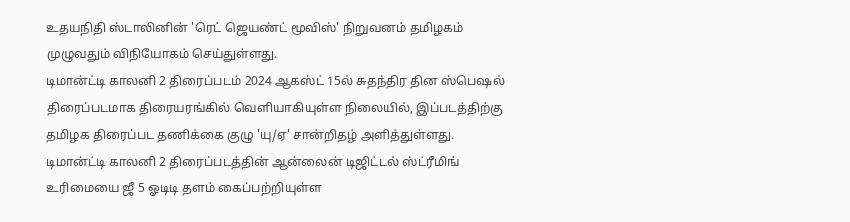உதயநிதி ஸ்டாலினின் 'ரெட் ஜெயண்ட் மூவிஸ்' நிறுவனம் தமிழகம் முழுவதும் விநியோகம் செய்துள்ளது.
டிமான்ட்டி காலனி 2 திரைப்படம் 2024 ஆகஸ்ட் 15ல் சுதந்திர தின ஸ்பெஷல் திரைப்படமாக திரையரங்கில் வெளியாகியுள்ள நிலையில், இப்படத்திற்கு தமிழக திரைப்பட தணிக்கை குழு 'யு/ஏ' சான்றிதழ் அளித்துள்ளது.
டிமான்ட்டி காலனி 2 திரைப்படத்தின் ஆன்லைன் டிஜிட்டல் ஸ்ட்ரீமிங் உரிமையை ஜீ 5 ஓடிடி தளம் கைப்பற்றியுள்ள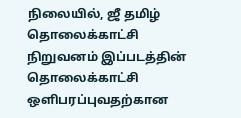நிலையில், ஜீ தமிழ் தொலைக்காட்சி நிறுவனம் இப்படத்தின் தொலைக்காட்சி ஒளிபரப்புவதற்கான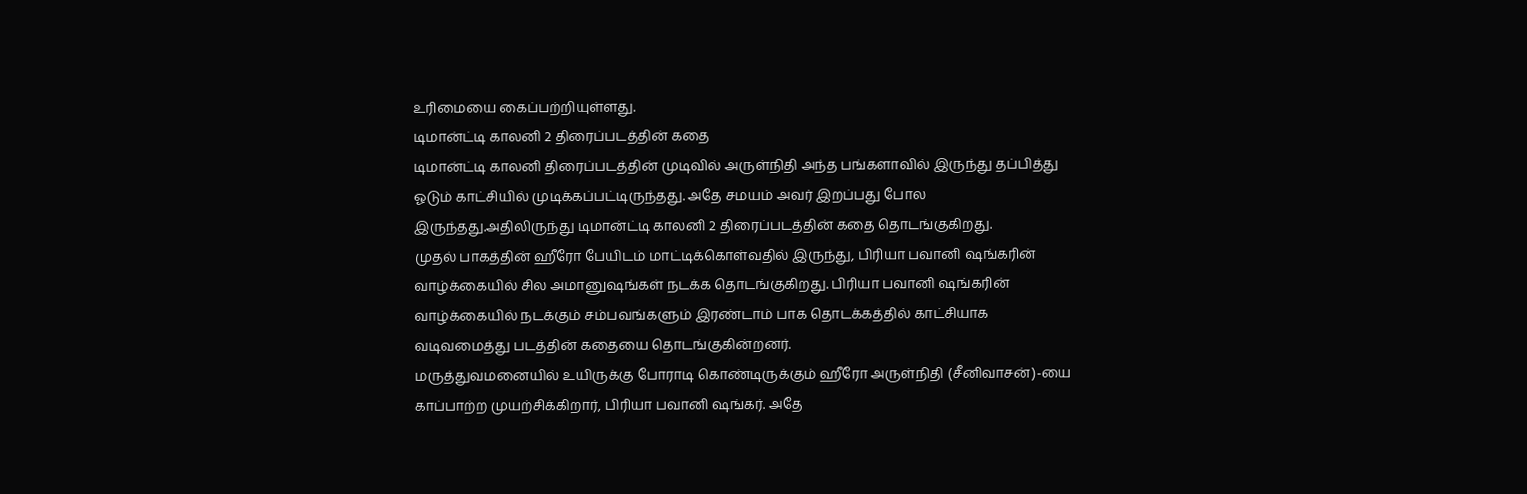உரிமையை கைப்பற்றியுள்ளது.
டிமான்ட்டி காலனி 2 திரைப்படத்தின் கதை
டிமான்ட்டி காலனி திரைப்படத்தின் முடிவில் அருள்நிதி அந்த பங்களாவில் இருந்து தப்பித்து ஓடும் காட்சியில் முடிக்கப்பட்டிருந்தது. அதே சமயம் அவர் இறப்பது போல இருந்தது.அதிலிருந்து டிமான்ட்டி காலனி 2 திரைப்படத்தின் கதை தொடங்குகிறது.
முதல் பாகத்தின் ஹீரோ பேயிடம் மாட்டிக்கொள்வதில் இருந்து, பிரியா பவானி ஷங்கரின் வாழ்க்கையில் சில அமானுஷங்கள் நடக்க தொடங்குகிறது. பிரியா பவானி ஷங்கரின் வாழ்க்கையில் நடக்கும் சம்பவங்களும் இரண்டாம் பாக தொடக்கத்தில் காட்சியாக வடிவமைத்து படத்தின் கதையை தொடங்குகின்றனர்.
மருத்துவமனையில் உயிருக்கு போராடி கொண்டிருக்கும் ஹீரோ அருள்நிதி (சீனிவாசன்)-யை காப்பாற்ற முயற்சிக்கிறார், பிரியா பவானி ஷங்கர். அதே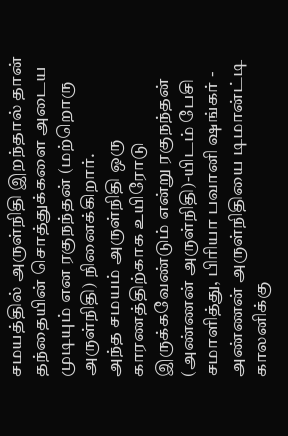சமயத்தில் அருள்நிதி இறந்தால் தான் தந்தையின் சொத்துக்களை அடைய முடியும் என ரகுநந்தன் (மற்றொரு அருள்நிதி) நினைக்கிறார்.
அந்த சமயம் அருள்நிதி ஒரு காரணத்திற்காக உயிரோடு இருக்கவேண்டும் என்று ரகுநந்தன் (அண்ணன் அருள்நிதி)-யிடம் பேசி சமாளித்து, பிரியா பவானி ஷங்கர் - அண்ணன் அருள்நிதியை டிமான்ட்டி காலனிக்கு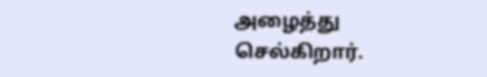அழைத்து செல்கிறார்.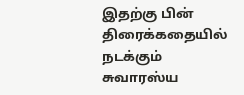இதற்கு பின் திரைக்கதையில் நடக்கும் சுவாரஸ்ய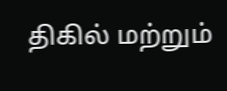திகில் மற்றும்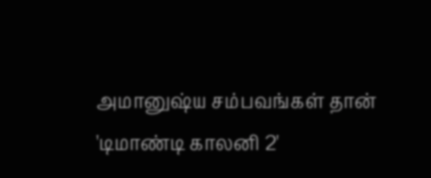அமானுஷ்ய சம்பவங்கள் தான் 'டிமாண்டி காலனி 2'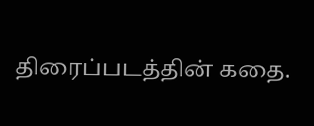திரைப்படத்தின் கதை.